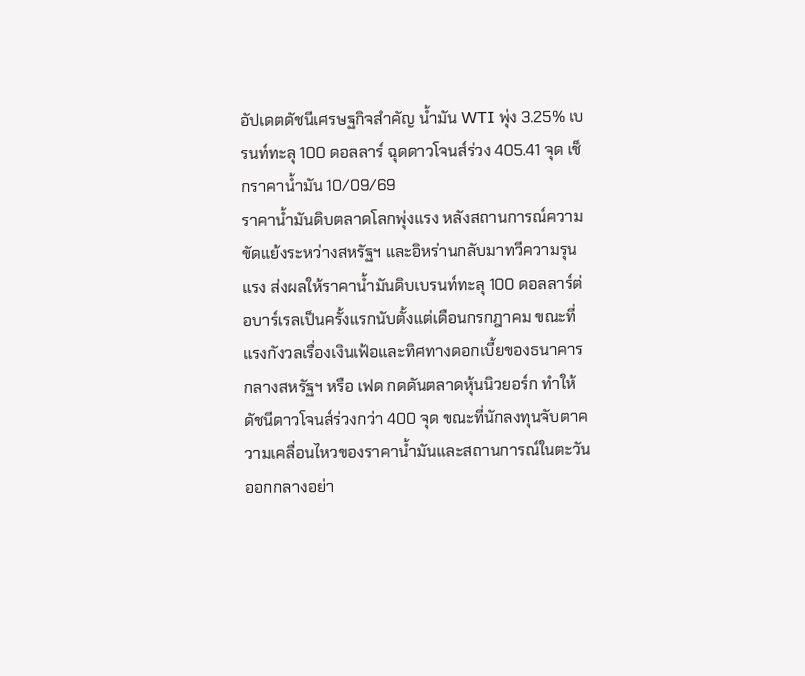อัปเดตดัชนีเศรษฐกิจสำคัญ น้ำมัน WTI พุ่ง 3.25% เบรนท์ทะลุ 100 ดอลลาร์ ฉุดดาวโจนส์ร่วง 405.41 จุด เช็กราคาน้ำมัน 10/09/69
ราคาน้ำมันดิบตลาดโลกพุ่งแรง หลังสถานการณ์ความขัดแย้งระหว่างสหรัฐฯ และอิหร่านกลับมาทวีความรุนแรง ส่งผลให้ราคาน้ำมันดิบเบรนท์ทะลุ 100 ดอลลาร์ต่อบาร์เรลเป็นครั้งแรกนับตั้งแต่เดือนกรกฎาคม ขณะที่แรงกังวลเรื่องเงินเฟ้อและทิศทางดอกเบี้ยของธนาคารกลางสหรัฐฯ หรือ เฟด กดดันตลาดหุ้นนิวยอร์ก ทำให้ดัชนีดาวโจนส์ร่วงกว่า 400 จุด ขณะที่นักลงทุนจับตาความเคลื่อนไหวของราคาน้ำมันและสถานการณ์ในตะวันออกกลางอย่า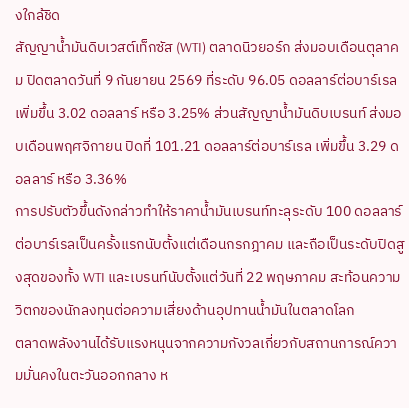งใกล้ชิด
สัญญาน้ำมันดิบเวสต์เท็กซัส (WTI) ตลาดนิวยอร์ก ส่งมอบเดือนตุลาคม ปิดตลาดวันที่ 9 กันยายน 2569 ที่ระดับ 96.05 ดอลลาร์ต่อบาร์เรล เพิ่มขึ้น 3.02 ดอลลาร์ หรือ 3.25% ส่วนสัญญาน้ำมันดิบเบรนท์ ส่งมอบเดือนพฤศจิกายน ปิดที่ 101.21 ดอลลาร์ต่อบาร์เรล เพิ่มขึ้น 3.29 ดอลลาร์ หรือ 3.36%
การปรับตัวขึ้นดังกล่าวทำให้ราคาน้ำมันเบรนท์ทะลุระดับ 100 ดอลลาร์ต่อบาร์เรลเป็นครั้งแรกนับตั้งแต่เดือนกรกฎาคม และถือเป็นระดับปิดสูงสุดของทั้ง WTI และเบรนท์นับตั้งแต่วันที่ 22 พฤษภาคม สะท้อนความวิตกของนักลงทุนต่อความเสี่ยงด้านอุปทานน้ำมันในตลาดโลก
ตลาดพลังงานได้รับแรงหนุนจากความกังวลเกี่ยวกับสถานการณ์ความมั่นคงในตะวันออกกลาง ห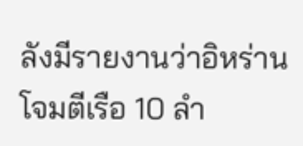ลังมีรายงานว่าอิหร่านโจมตีเรือ 10 ลำ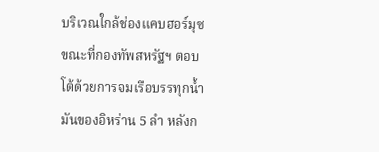บริเวณใกล้ช่องแคบฮอร์มุซ ขณะที่กองทัพสหรัฐฯ ตอบโต้ด้วยการจมเรือบรรทุกน้ำมันของอิหร่าน 5 ลำ หลังก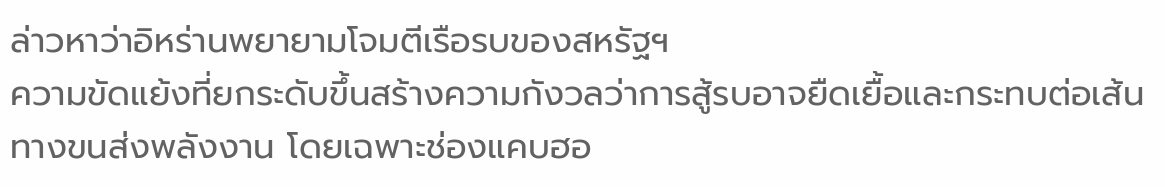ล่าวหาว่าอิหร่านพยายามโจมตีเรือรบของสหรัฐฯ
ความขัดแย้งที่ยกระดับขึ้นสร้างความกังวลว่าการสู้รบอาจยืดเยื้อและกระทบต่อเส้นทางขนส่งพลังงาน โดยเฉพาะช่องแคบฮอ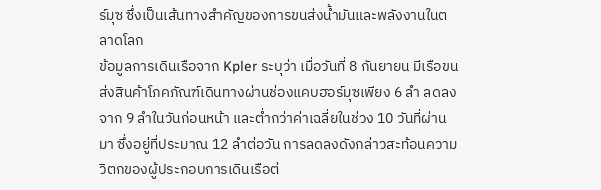ร์มุซ ซึ่งเป็นเส้นทางสำคัญของการขนส่งน้ำมันและพลังงานในตลาดโลก
ข้อมูลการเดินเรือจาก Kpler ระบุว่า เมื่อวันที่ 8 กันยายน มีเรือขนส่งสินค้าโภคภัณฑ์เดินทางผ่านช่องแคบฮอร์มุซเพียง 6 ลำ ลดลงจาก 9 ลำในวันก่อนหน้า และต่ำกว่าค่าเฉลี่ยในช่วง 10 วันที่ผ่านมา ซึ่งอยู่ที่ประมาณ 12 ลำต่อวัน การลดลงดังกล่าวสะท้อนความวิตกของผู้ประกอบการเดินเรือต่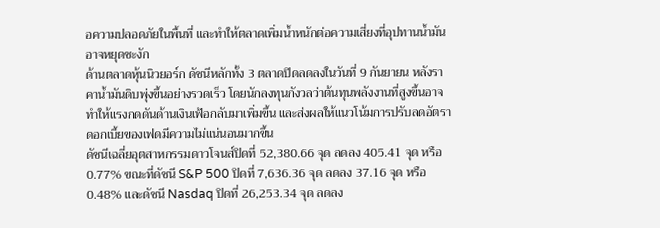อความปลอดภัยในพื้นที่ และทำให้ตลาดเพิ่มน้ำหนักต่อความเสี่ยงที่อุปทานน้ำมันอาจหยุดชะงัก
ด้านตลาดหุ้นนิวยอร์ก ดัชนีหลักทั้ง 3 ตลาดปิดลดลงในวันที่ 9 กันยายน หลังราคาน้ำมันดิบพุ่งขึ้นอย่างรวดเร็ว โดยนักลงทุนกังวลว่าต้นทุนพลังงานที่สูงขึ้นอาจทำให้แรงกดดันด้านเงินเฟ้อกลับมาเพิ่มขึ้น และส่งผลให้แนวโน้มการปรับลดอัตราดอกเบี้ยของเฟดมีความไม่แน่นอนมากขึ้น
ดัชนีเฉลี่ยอุตสาหกรรมดาวโจนส์ปิดที่ 52,380.66 จุด ลดลง 405.41 จุด หรือ 0.77% ขณะที่ดัชนี S&P 500 ปิดที่ 7,636.36 จุด ลดลง 37.16 จุด หรือ 0.48% และดัชนี Nasdaq ปิดที่ 26,253.34 จุด ลดลง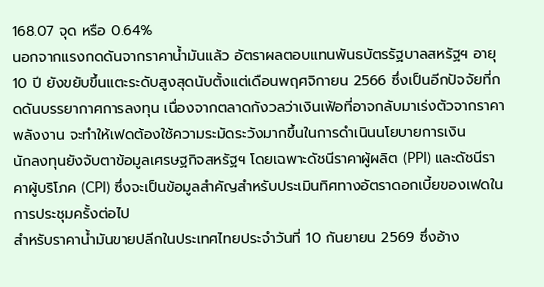168.07 จุด หรือ 0.64%
นอกจากแรงกดดันจากราคาน้ำมันแล้ว อัตราผลตอบแทนพันธบัตรรัฐบาลสหรัฐฯ อายุ 10 ปี ยังขยับขึ้นแตะระดับสูงสุดนับตั้งแต่เดือนพฤศจิกายน 2566 ซึ่งเป็นอีกปัจจัยที่กดดันบรรยากาศการลงทุน เนื่องจากตลาดกังวลว่าเงินเฟ้อที่อาจกลับมาเร่งตัวจากราคาพลังงาน จะทำให้เฟดต้องใช้ความระมัดระวังมากขึ้นในการดำเนินนโยบายการเงิน
นักลงทุนยังจับตาข้อมูลเศรษฐกิจสหรัฐฯ โดยเฉพาะดัชนีราคาผู้ผลิต (PPI) และดัชนีราคาผู้บริโภค (CPI) ซึ่งจะเป็นข้อมูลสำคัญสำหรับประเมินทิศทางอัตราดอกเบี้ยของเฟดในการประชุมครั้งต่อไป
สำหรับราคาน้ำมันขายปลีกในประเทศไทยประจำวันที่ 10 กันยายน 2569 ซึ่งอ้าง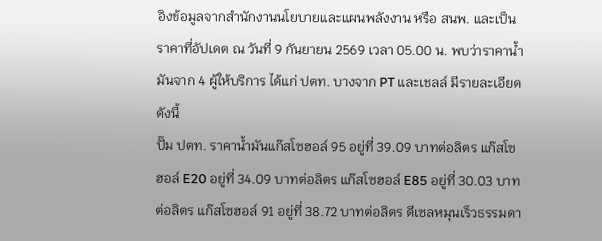อิงข้อมูลจากสำนักงานนโยบายและแผนพลังงาน หรือ สนพ. และเป็นราคาที่อัปเดต ณ วันที่ 9 กันยายน 2569 เวลา 05.00 น. พบว่าราคาน้ำมันจาก 4 ผู้ให้บริการ ได้แก่ ปตท. บางจาก PT และเชลล์ มีรายละเอียดดังนี้
ปั๊ม ปตท. ราคาน้ำมันแก๊สโซฮอล์ 95 อยู่ที่ 39.09 บาทต่อลิตร แก๊สโซฮอล์ E20 อยู่ที่ 34.09 บาทต่อลิตร แก๊สโซฮอล์ E85 อยู่ที่ 30.03 บาทต่อลิตร แก๊สโซฮอล์ 91 อยู่ที่ 38.72 บาทต่อลิตร ดีเซลหมุนเร็วธรรมดา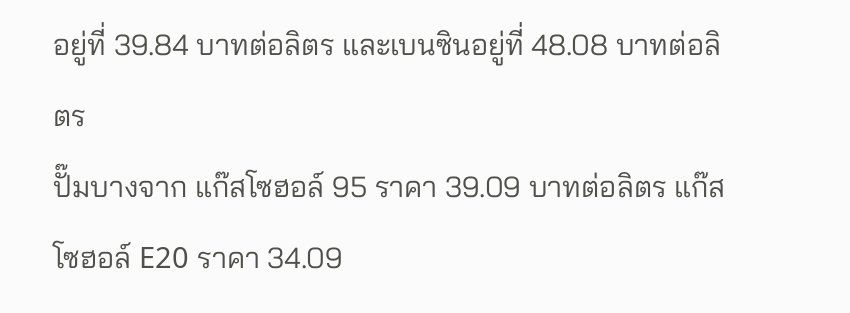อยู่ที่ 39.84 บาทต่อลิตร และเบนซินอยู่ที่ 48.08 บาทต่อลิตร
ปั๊มบางจาก แก๊สโซฮอล์ 95 ราคา 39.09 บาทต่อลิตร แก๊สโซฮอล์ E20 ราคา 34.09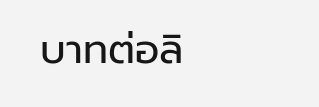บาทต่อลิ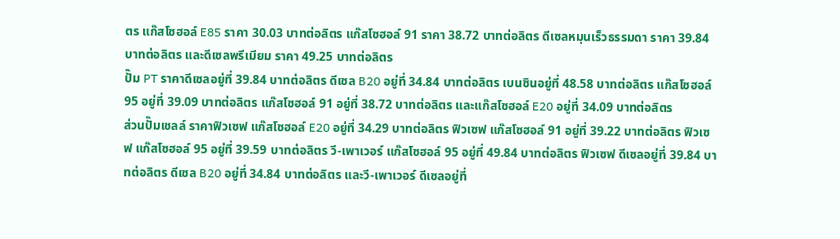ตร แก๊สโซฮอล์ E85 ราคา 30.03 บาทต่อลิตร แก๊สโซฮอล์ 91 ราคา 38.72 บาทต่อลิตร ดีเซลหมุนเร็วธรรมดา ราคา 39.84 บาทต่อลิตร และดีเซลพรีเมียม ราคา 49.25 บาทต่อลิตร
ปั๊ม PT ราคาดีเซลอยู่ที่ 39.84 บาทต่อลิตร ดีเซล B20 อยู่ที่ 34.84 บาทต่อลิตร เบนซินอยู่ที่ 48.58 บาทต่อลิตร แก๊สโซฮอล์ 95 อยู่ที่ 39.09 บาทต่อลิตร แก๊สโซฮอล์ 91 อยู่ที่ 38.72 บาทต่อลิตร และแก๊สโซฮอล์ E20 อยู่ที่ 34.09 บาทต่อลิตร
ส่วนปั๊มเชลล์ ราคาฟิวเซฟ แก๊สโซฮอล์ E20 อยู่ที่ 34.29 บาทต่อลิตร ฟิวเซฟ แก๊สโซฮอล์ 91 อยู่ที่ 39.22 บาทต่อลิตร ฟิวเซฟ แก๊สโซฮอล์ 95 อยู่ที่ 39.59 บาทต่อลิตร วี-เพาเวอร์ แก๊สโซฮอล์ 95 อยู่ที่ 49.84 บาทต่อลิตร ฟิวเซฟ ดีเซลอยู่ที่ 39.84 บาทต่อลิตร ดีเซล B20 อยู่ที่ 34.84 บาทต่อลิตร และวี-เพาเวอร์ ดีเซลอยู่ที่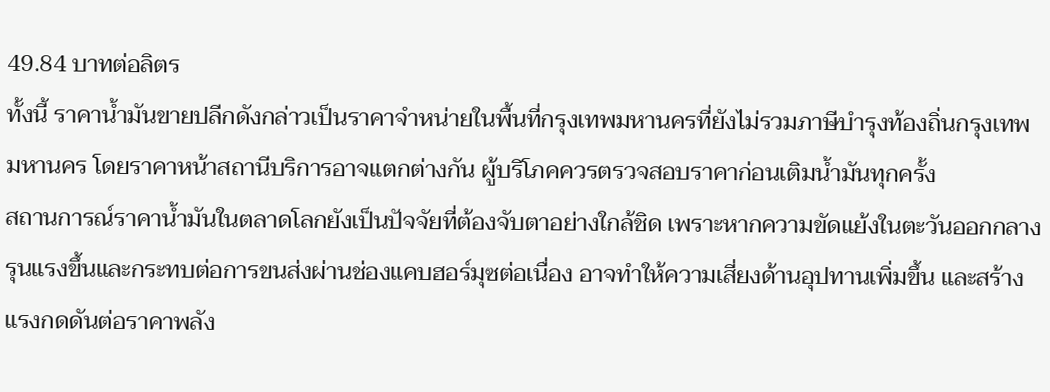49.84 บาทต่อลิตร
ทั้งนี้ ราคาน้ำมันขายปลีกดังกล่าวเป็นราคาจำหน่ายในพื้นที่กรุงเทพมหานครที่ยังไม่รวมภาษีบำรุงท้องถิ่นกรุงเทพมหานคร โดยราคาหน้าสถานีบริการอาจแตกต่างกัน ผู้บริโภคควรตรวจสอบราคาก่อนเติมน้ำมันทุกครั้ง
สถานการณ์ราคาน้ำมันในตลาดโลกยังเป็นปัจจัยที่ต้องจับตาอย่างใกล้ชิด เพราะหากความขัดแย้งในตะวันออกกลางรุนแรงขึ้นและกระทบต่อการขนส่งผ่านช่องแคบฮอร์มุซต่อเนื่อง อาจทำให้ความเสี่ยงด้านอุปทานเพิ่มขึ้น และสร้างแรงกดดันต่อราคาพลัง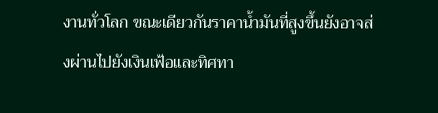งานทั่วโลก ขณะเดียวกันราคาน้ำมันที่สูงขึ้นยังอาจส่งผ่านไปยังเงินเฟ้อและทิศทา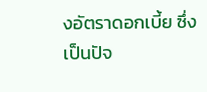งอัตราดอกเบี้ย ซึ่งเป็นปัจ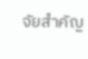จัยสำคัญ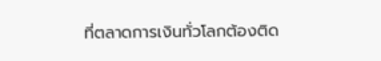ที่ตลาดการเงินทั่วโลกต้องติด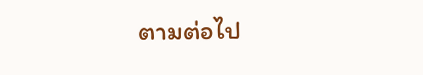ตามต่อไป